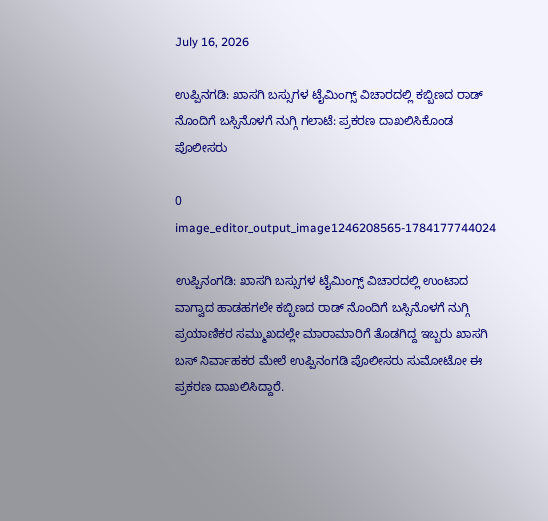July 16, 2026

ಉಪ್ಪಿನಗಡಿ: ಖಾಸಗಿ ಬಸ್ಸುಗಳ ಟೈಮಿಂಗ್ಸ್ ವಿಚಾರದಲ್ಲಿ ಕಬ್ಬಿಣದ ರಾಡ್ ನೊಂದಿಗೆ ಬಸ್ಸಿನೊಳಗೆ ನುಗ್ಗಿ ಗಲಾಟೆ: ಪ್ರಕರಣ ದಾಖಲಿಸಿಕೊಂಡ ಪೊಲೀಸರು

0
image_editor_output_image1246208565-1784177744024

ಉಪ್ಪಿನಂಗಡಿ: ಖಾಸಗಿ ಬಸ್ಸುಗಳ ಟೈಮಿಂಗ್ಸ್ ವಿಚಾರದಲ್ಲಿ ಉಂಟಾದ ವಾಗ್ವಾದ ಹಾಡಹಗಲೇ ಕಬ್ಬಿಣದ ರಾಡ್ ನೊಂದಿಗೆ ಬಸ್ಸಿನೊಳಗೆ ನುಗ್ಗಿ ಪ್ರಯಾಣಿಕರ ಸಮ್ಮುಖದಲ್ಲೇ ಮಾರಾಮಾರಿಗೆ ತೊಡಗಿದ್ದ ಇಬ್ಬರು ಖಾಸಗಿ ಬಸ್ ನಿರ್ವಾಹಕರ ಮೇಲೆ ಉಪ್ಪಿನಂಗಡಿ ಪೊಲೀಸರು ಸುಮೋಟೋ ಈ ಪ್ರಕರಣ ದಾಖಲಿಸಿದ್ದಾರೆ.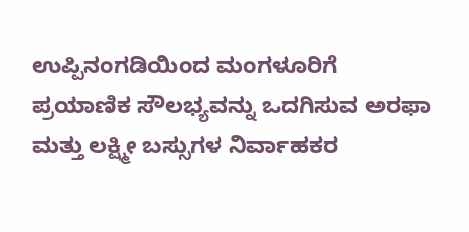ಉಪ್ಪಿನಂಗಡಿಯಿಂದ ಮಂಗಳೂರಿಗೆ ಪ್ರಯಾಣಿಕ ಸೌಲಭ್ಯವನ್ನು ಒದಗಿಸುವ ಅರಫಾ ಮತ್ತು ಲಕ್ಷ್ಮೀ ಬಸ್ಸುಗಳ ನಿರ್ವಾಹಕರ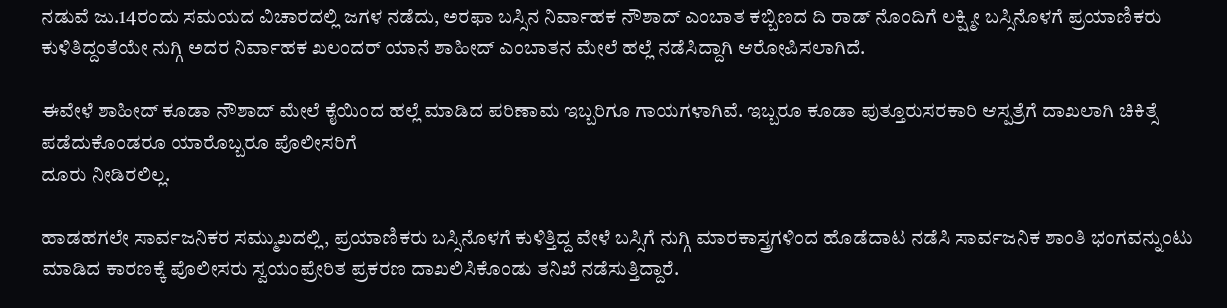ನಡುವೆ ಜು.14ರಂದು ಸಮಯದ ವಿಚಾರದಲ್ಲಿ ಜಗಳ ನಡೆದು, ಅರಫಾ ಬಸ್ಸಿನ ನಿರ್ವಾಹಕ ನೌಶಾದ್ ಎಂಬಾತ ಕಬ್ಬಿಣದ ದಿ ರಾಡ್ ನೊಂದಿಗೆ ಲಕ್ಷ್ಮೀ ಬಸ್ಸಿನೊಳಗೆ ಪ್ರಯಾಣಿಕರು ಕುಳಿತಿದ್ದಂತೆಯೇ ನುಗ್ಗಿ ಅದರ ನಿರ್ವಾಹಕ ಖಲಂದರ್ ಯಾನೆ ಶಾಹೀದ್ ಎಂಬಾತನ ಮೇಲೆ ಹಲ್ಲೆ ನಡೆಸಿದ್ದಾಗಿ ಆರೋಪಿಸಲಾಗಿದೆ.

ಈವೇಳೆ ಶಾಹೀದ್ ಕೂಡಾ ನೌಶಾದ್ ಮೇಲೆ ಕೈಯಿಂದ ಹಲ್ಲೆ ಮಾಡಿದ ಪರಿಣಾಮ ಇಬ್ಬರಿಗೂ ಗಾಯಗಳಾಗಿವೆ. ಇಬ್ಬರೂ ಕೂಡಾ ಪುತ್ತೂರುಸರಕಾರಿ ಆಸ್ಪತ್ರೆಗೆ ದಾಖಲಾಗಿ ಚಿಕಿತ್ಸೆ ಪಡೆದುಕೊಂಡರೂ ಯಾರೊಬ್ಬರೂ ಪೊಲೀಸರಿಗೆ
ದೂರು ನೀಡಿರಲಿಲ್ಲ.

ಹಾಡಹಗಲೇ ಸಾರ್ವಜನಿಕರ ಸಮ್ಮುಖದಲ್ಲಿ, ಪ್ರಯಾಣಿಕರು ಬಸ್ಸಿನೊಳಗೆ ಕುಳಿತ್ತಿದ್ದ ವೇಳೆ ಬಸ್ಸಿಗೆ ನುಗ್ಗಿ ಮಾರಕಾಸ್ತ್ರಗಳಿಂದ ಹೊಡೆದಾಟ ನಡೆಸಿ ಸಾರ್ವಜನಿಕ ಶಾಂತಿ ಭಂಗವನ್ನುಂಟು ಮಾಡಿದ ಕಾರಣಕ್ಕೆ ಪೊಲೀಸರು ಸ್ವಯಂಪ್ರೇರಿತ ಪ್ರಕರಣ ದಾಖಲಿಸಿಕೊಂಡು ತನಿಖೆ ನಡೆಸುತ್ತಿದ್ದಾರೆ.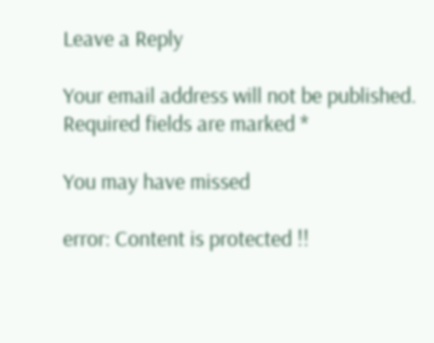Leave a Reply

Your email address will not be published. Required fields are marked *

You may have missed

error: Content is protected !!